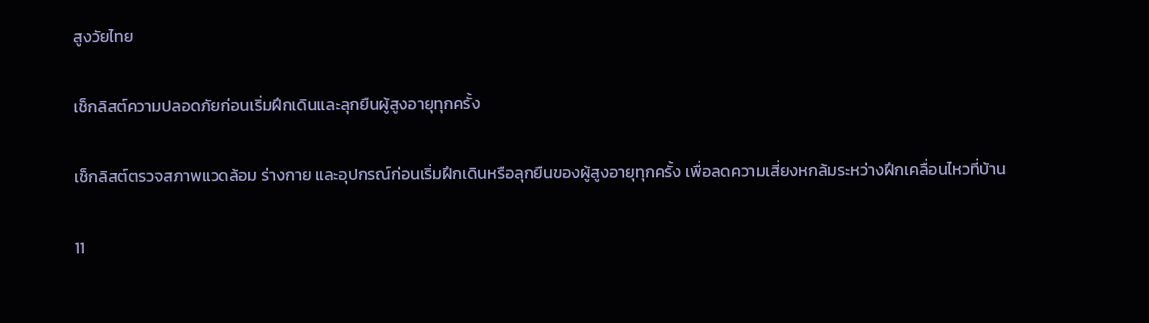สูงวัยไทย

เช็กลิสต์ความปลอดภัยก่อนเริ่มฝึกเดินและลุกยืนผู้สูงอายุทุกครั้ง

เช็กลิสต์ตรวจสภาพแวดล้อม ร่างกาย และอุปกรณ์ก่อนเริ่มฝึกเดินหรือลุกยืนของผู้สูงอายุทุกครั้ง เพื่อลดความเสี่ยงหกล้มระหว่างฝึกเคลื่อนไหวที่บ้าน

11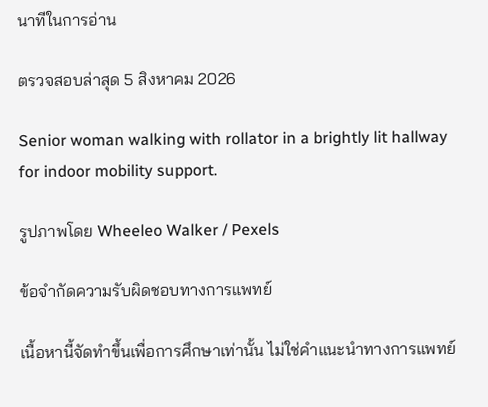นาทีในการอ่าน

ตรวจสอบล่าสุด 5 สิงหาคม 2026

Senior woman walking with rollator in a brightly lit hallway for indoor mobility support.

รูปภาพโดย Wheeleo Walker / Pexels

ข้อจำกัดความรับผิดชอบทางการแพทย์

เนื้อหานี้จัดทำขึ้นเพื่อการศึกษาเท่านั้น ไม่ใช่คำแนะนำทางการแพทย์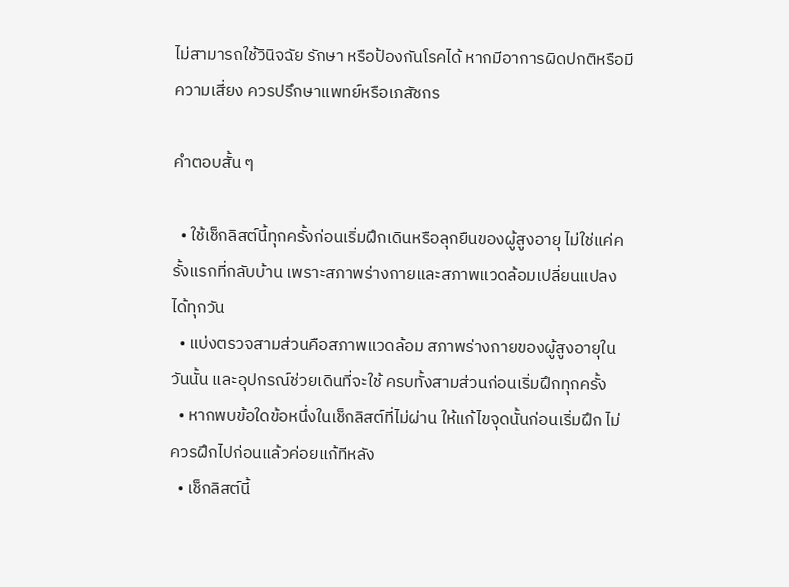ไม่สามารถใช้วินิจฉัย รักษา หรือป้องกันโรคได้ หากมีอาการผิดปกติหรือมีความเสี่ยง ควรปรึกษาแพทย์หรือเภสัชกร

คำตอบสั้น ๆ

  • ใช้เช็กลิสต์นี้ทุกครั้งก่อนเริ่มฝึกเดินหรือลุกยืนของผู้สูงอายุ ไม่ใช่แค่ครั้งแรกที่กลับบ้าน เพราะสภาพร่างกายและสภาพแวดล้อมเปลี่ยนแปลงได้ทุกวัน
  • แบ่งตรวจสามส่วนคือสภาพแวดล้อม สภาพร่างกายของผู้สูงอายุในวันนั้น และอุปกรณ์ช่วยเดินที่จะใช้ ครบทั้งสามส่วนก่อนเริ่มฝึกทุกครั้ง
  • หากพบข้อใดข้อหนึ่งในเช็กลิสต์ที่ไม่ผ่าน ให้แก้ไขจุดนั้นก่อนเริ่มฝึก ไม่ควรฝึกไปก่อนแล้วค่อยแก้ทีหลัง
  • เช็กลิสต์นี้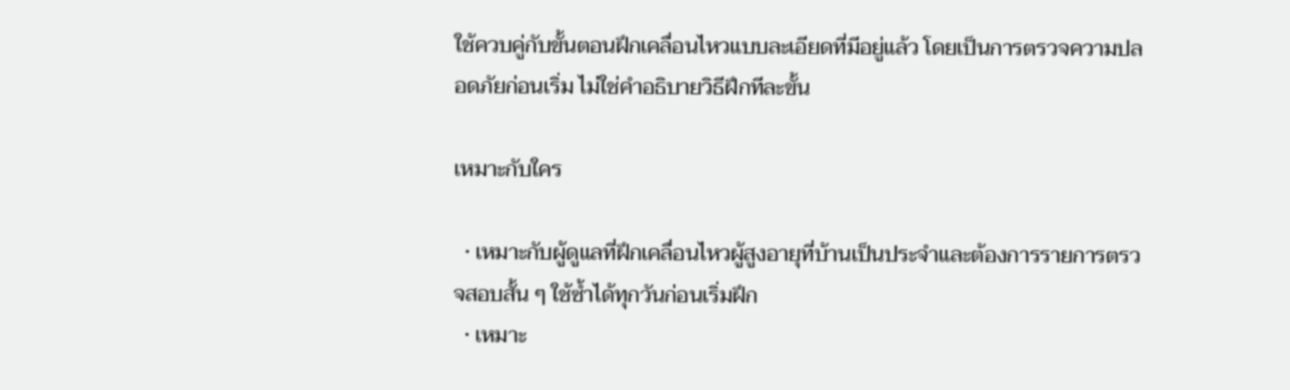ใช้ควบคู่กับขั้นตอนฝึกเคลื่อนไหวแบบละเอียดที่มีอยู่แล้ว โดยเป็นการตรวจความปลอดภัยก่อนเริ่ม ไม่ใช่คำอธิบายวิธีฝึกทีละขั้น

เหมาะกับใคร

  • เหมาะกับผู้ดูแลที่ฝึกเคลื่อนไหวผู้สูงอายุที่บ้านเป็นประจำและต้องการรายการตรวจสอบสั้น ๆ ใช้ซ้ำได้ทุกวันก่อนเริ่มฝึก
  • เหมาะ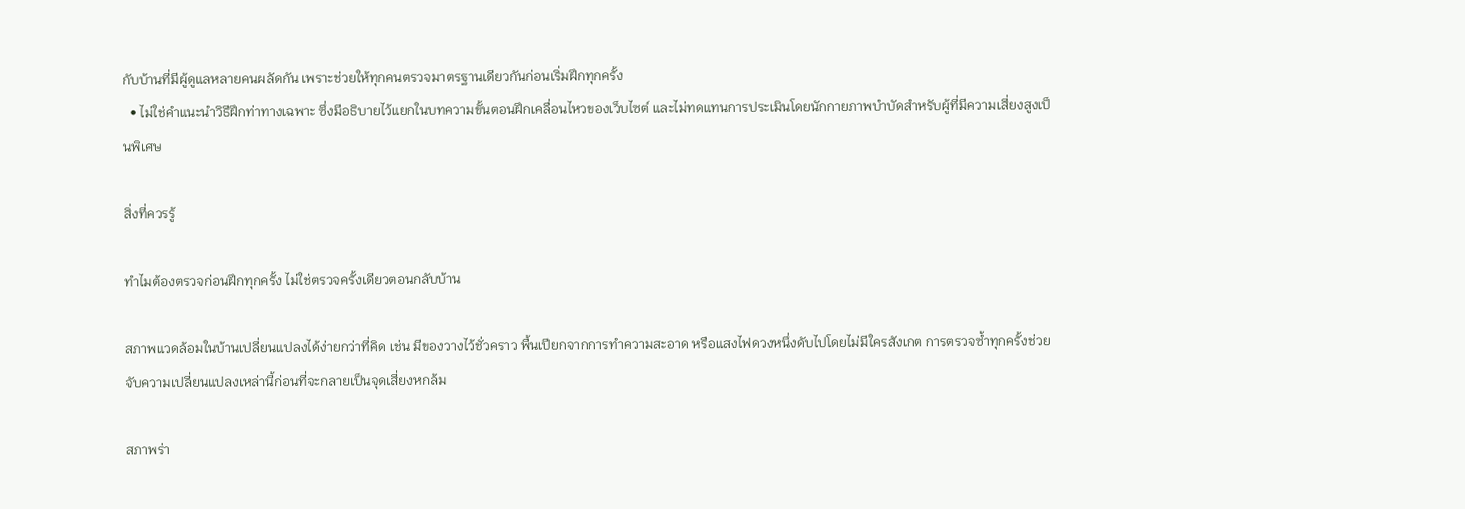กับบ้านที่มีผู้ดูแลหลายคนผลัดกัน เพราะช่วยให้ทุกคนตรวจมาตรฐานเดียวกันก่อนเริ่มฝึกทุกครั้ง
  • ไม่ใช่คำแนะนำวิธีฝึกท่าทางเฉพาะ ซึ่งมีอธิบายไว้แยกในบทความขั้นตอนฝึกเคลื่อนไหวของเว็บไซต์ และไม่ทดแทนการประเมินโดยนักกายภาพบำบัดสำหรับผู้ที่มีความเสี่ยงสูงเป็นพิเศษ

สิ่งที่ควรรู้

ทำไมต้องตรวจก่อนฝึกทุกครั้ง ไม่ใช่ตรวจครั้งเดียวตอนกลับบ้าน

สภาพแวดล้อมในบ้านเปลี่ยนแปลงได้ง่ายกว่าที่คิด เช่น มีของวางไว้ชั่วคราว พื้นเปียกจากการทำความสะอาด หรือแสงไฟดวงหนึ่งดับไปโดยไม่มีใครสังเกต การตรวจซ้ำทุกครั้งช่วยจับความเปลี่ยนแปลงเหล่านี้ก่อนที่จะกลายเป็นจุดเสี่ยงหกล้ม

สภาพร่า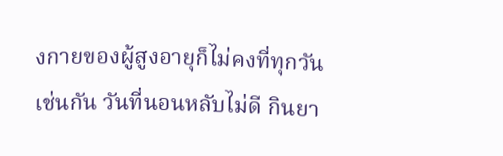งกายของผู้สูงอายุก็ไม่คงที่ทุกวันเช่นกัน วันที่นอนหลับไม่ดี กินยา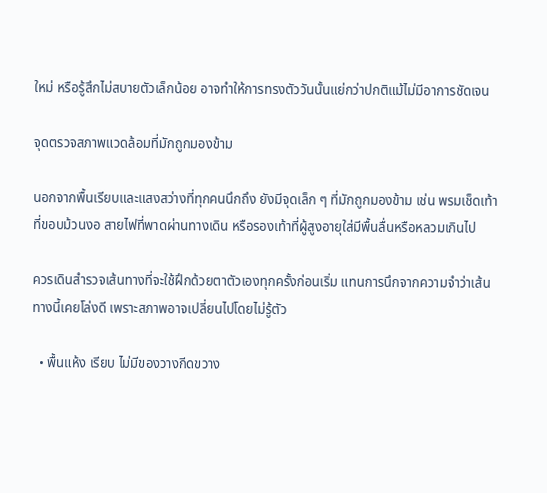ใหม่ หรือรู้สึกไม่สบายตัวเล็กน้อย อาจทำให้การทรงตัววันนั้นแย่กว่าปกติแม้ไม่มีอาการชัดเจน

จุดตรวจสภาพแวดล้อมที่มักถูกมองข้าม

นอกจากพื้นเรียบและแสงสว่างที่ทุกคนนึกถึง ยังมีจุดเล็ก ๆ ที่มักถูกมองข้าม เช่น พรมเช็ดเท้าที่ขอบม้วนงอ สายไฟที่พาดผ่านทางเดิน หรือรองเท้าที่ผู้สูงอายุใส่มีพื้นลื่นหรือหลวมเกินไป

ควรเดินสำรวจเส้นทางที่จะใช้ฝึกด้วยตาตัวเองทุกครั้งก่อนเริ่ม แทนการนึกจากความจำว่าเส้นทางนี้เคยโล่งดี เพราะสภาพอาจเปลี่ยนไปโดยไม่รู้ตัว

  • พื้นแห้ง เรียบ ไม่มีของวางกีดขวาง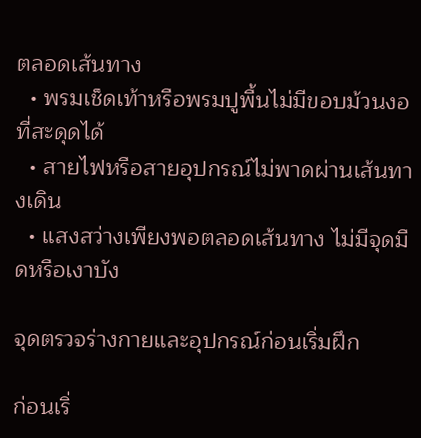ตลอดเส้นทาง
  • พรมเช็ดเท้าหรือพรมปูพื้นไม่มีขอบม้วนงอที่สะดุดได้
  • สายไฟหรือสายอุปกรณ์ไม่พาดผ่านเส้นทางเดิน
  • แสงสว่างเพียงพอตลอดเส้นทาง ไม่มีจุดมืดหรือเงาบัง

จุดตรวจร่างกายและอุปกรณ์ก่อนเริ่มฝึก

ก่อนเริ่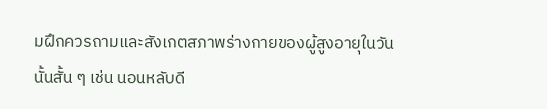มฝึกควรถามและสังเกตสภาพร่างกายของผู้สูงอายุในวันนั้นสั้น ๆ เช่น นอนหลับดี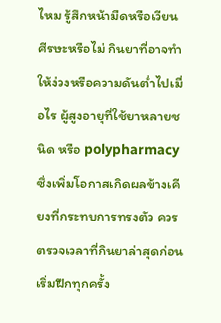ไหม รู้สึกหน้ามืดหรือเวียนศีรษะหรือไม่ กินยาที่อาจทำให้ง่วงหรือความดันต่ำไปเมื่อไร ผู้สูงอายุที่ใช้ยาหลายชนิด หรือ polypharmacy ซึ่งเพิ่มโอกาสเกิดผลข้างเคียงที่กระทบการทรงตัว ควรตรวจเวลาที่กินยาล่าสุดก่อนเริ่มฝึกทุกครั้ง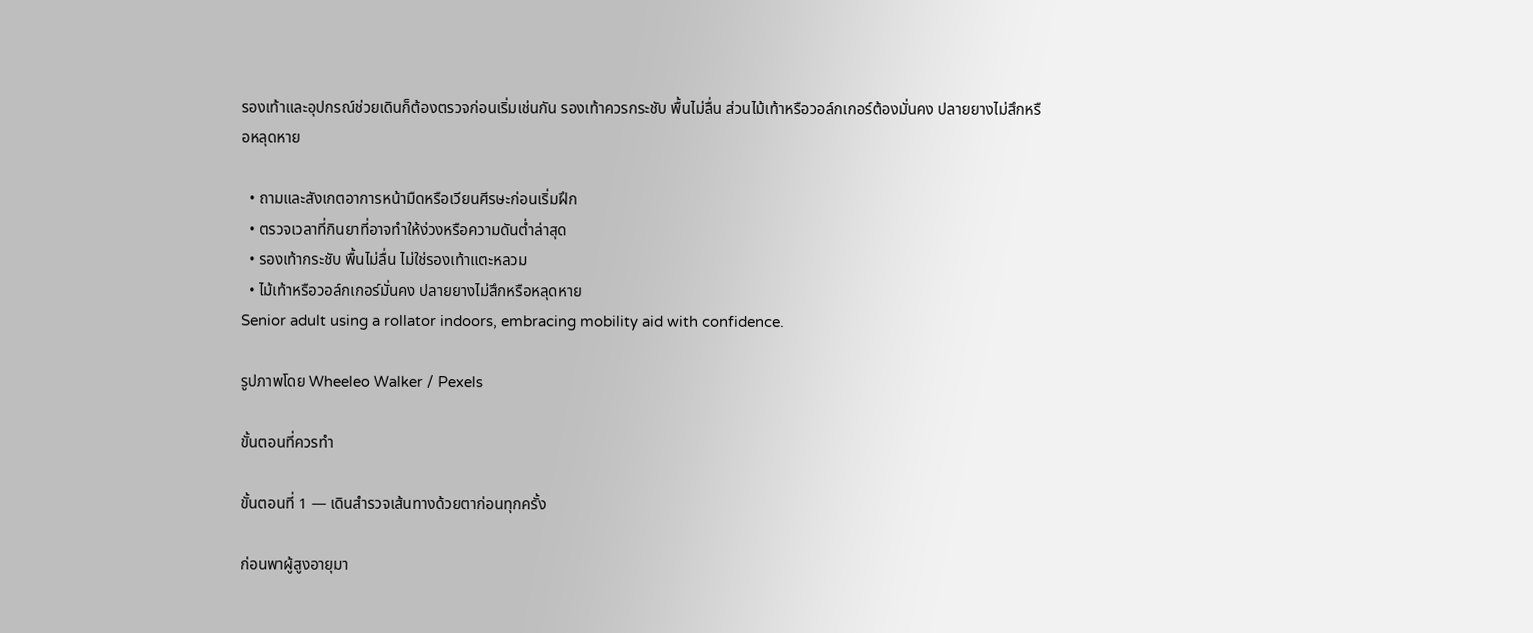รองเท้าและอุปกรณ์ช่วยเดินก็ต้องตรวจก่อนเริ่มเช่นกัน รองเท้าควรกระชับ พื้นไม่ลื่น ส่วนไม้เท้าหรือวอล์กเกอร์ต้องมั่นคง ปลายยางไม่สึกหรือหลุดหาย

  • ถามและสังเกตอาการหน้ามืดหรือเวียนศีรษะก่อนเริ่มฝึก
  • ตรวจเวลาที่กินยาที่อาจทำให้ง่วงหรือความดันต่ำล่าสุด
  • รองเท้ากระชับ พื้นไม่ลื่น ไม่ใช่รองเท้าแตะหลวม
  • ไม้เท้าหรือวอล์กเกอร์มั่นคง ปลายยางไม่สึกหรือหลุดหาย
Senior adult using a rollator indoors, embracing mobility aid with confidence.

รูปภาพโดย Wheeleo Walker / Pexels

ขั้นตอนที่ควรทำ

ขั้นตอนที่ 1 — เดินสำรวจเส้นทางด้วยตาก่อนทุกครั้ง

ก่อนพาผู้สูงอายุมา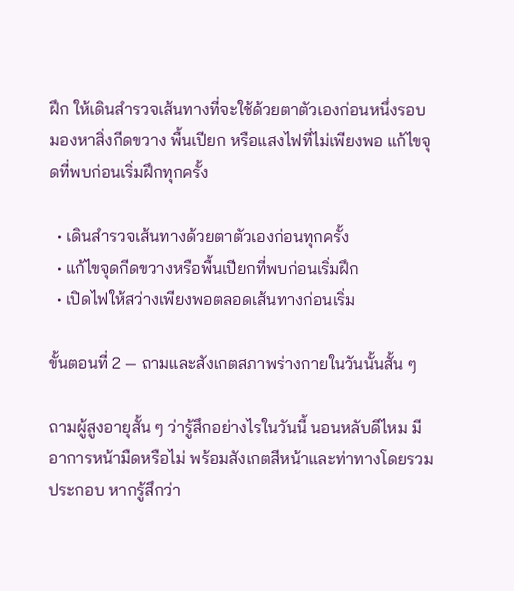ฝึก ให้เดินสำรวจเส้นทางที่จะใช้ด้วยตาตัวเองก่อนหนึ่งรอบ มองหาสิ่งกีดขวาง พื้นเปียก หรือแสงไฟที่ไม่เพียงพอ แก้ไขจุดที่พบก่อนเริ่มฝึกทุกครั้ง

  • เดินสำรวจเส้นทางด้วยตาตัวเองก่อนทุกครั้ง
  • แก้ไขจุดกีดขวางหรือพื้นเปียกที่พบก่อนเริ่มฝึก
  • เปิดไฟให้สว่างเพียงพอตลอดเส้นทางก่อนเริ่ม

ขั้นตอนที่ 2 — ถามและสังเกตสภาพร่างกายในวันนั้นสั้น ๆ

ถามผู้สูงอายุสั้น ๆ ว่ารู้สึกอย่างไรในวันนี้ นอนหลับดีไหม มีอาการหน้ามืดหรือไม่ พร้อมสังเกตสีหน้าและท่าทางโดยรวมประกอบ หากรู้สึกว่า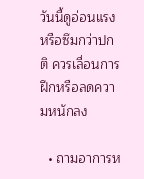วันนี้ดูอ่อนแรงหรือซึมกว่าปกติ ควรเลื่อนการฝึกหรือลดความหนักลง

  • ถามอาการห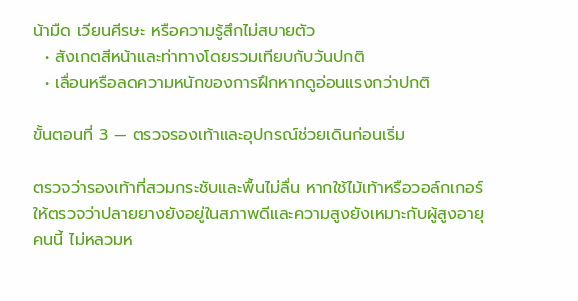น้ามืด เวียนศีรษะ หรือความรู้สึกไม่สบายตัว
  • สังเกตสีหน้าและท่าทางโดยรวมเทียบกับวันปกติ
  • เลื่อนหรือลดความหนักของการฝึกหากดูอ่อนแรงกว่าปกติ

ขั้นตอนที่ 3 — ตรวจรองเท้าและอุปกรณ์ช่วยเดินก่อนเริ่ม

ตรวจว่ารองเท้าที่สวมกระชับและพื้นไม่ลื่น หากใช้ไม้เท้าหรือวอล์กเกอร์ ให้ตรวจว่าปลายยางยังอยู่ในสภาพดีและความสูงยังเหมาะกับผู้สูงอายุคนนี้ ไม่หลวมห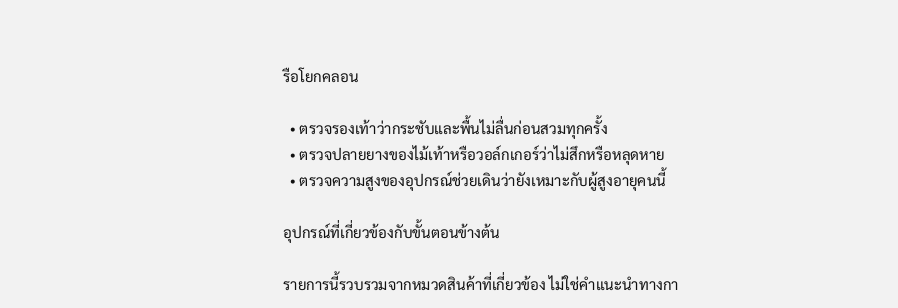รือโยกคลอน

  • ตรวจรองเท้าว่ากระชับและพื้นไม่ลื่นก่อนสวมทุกครั้ง
  • ตรวจปลายยางของไม้เท้าหรือวอล์กเกอร์ว่าไม่สึกหรือหลุดหาย
  • ตรวจความสูงของอุปกรณ์ช่วยเดินว่ายังเหมาะกับผู้สูงอายุคนนี้

อุปกรณ์ที่เกี่ยวข้องกับขั้นตอนข้างต้น

รายการนี้รวบรวมจากหมวดสินค้าที่เกี่ยวข้อง ไม่ใช่คำแนะนำทางกา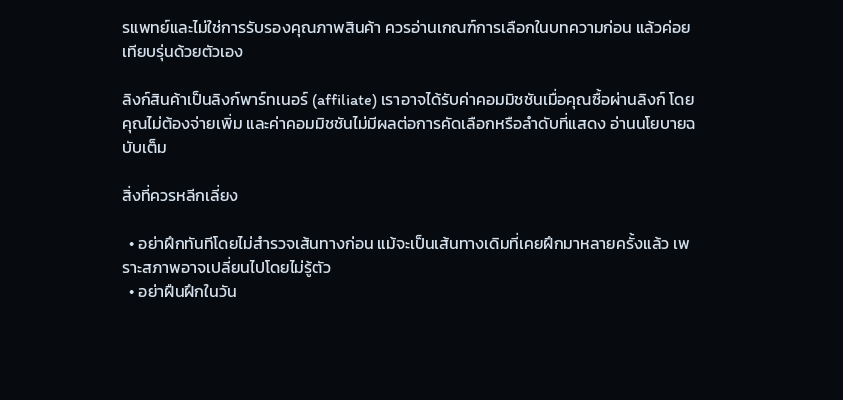รแพทย์และไม่ใช่การรับรองคุณภาพสินค้า ควรอ่านเกณฑ์การเลือกในบทความก่อน แล้วค่อยเทียบรุ่นด้วยตัวเอง

ลิงก์สินค้าเป็นลิงก์พาร์ทเนอร์ (affiliate) เราอาจได้รับค่าคอมมิชชันเมื่อคุณซื้อผ่านลิงก์ โดยคุณไม่ต้องจ่ายเพิ่ม และค่าคอมมิชชันไม่มีผลต่อการคัดเลือกหรือลำดับที่แสดง อ่านนโยบายฉบับเต็ม

สิ่งที่ควรหลีกเลี่ยง

  • อย่าฝึกทันทีโดยไม่สำรวจเส้นทางก่อน แม้จะเป็นเส้นทางเดิมที่เคยฝึกมาหลายครั้งแล้ว เพราะสภาพอาจเปลี่ยนไปโดยไม่รู้ตัว
  • อย่าฝืนฝึกในวัน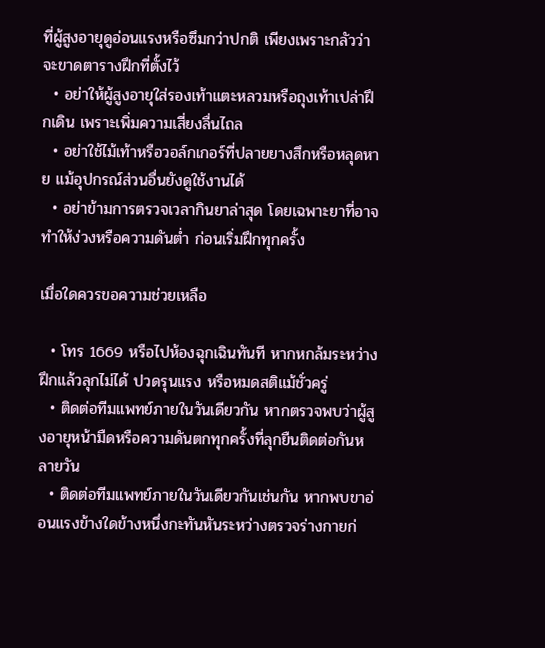ที่ผู้สูงอายุดูอ่อนแรงหรือซึมกว่าปกติ เพียงเพราะกลัวว่าจะขาดตารางฝึกที่ตั้งไว้
  • อย่าให้ผู้สูงอายุใส่รองเท้าแตะหลวมหรือถุงเท้าเปล่าฝึกเดิน เพราะเพิ่มความเสี่ยงลื่นไถล
  • อย่าใช้ไม้เท้าหรือวอล์กเกอร์ที่ปลายยางสึกหรือหลุดหาย แม้อุปกรณ์ส่วนอื่นยังดูใช้งานได้
  • อย่าข้ามการตรวจเวลากินยาล่าสุด โดยเฉพาะยาที่อาจทำให้ง่วงหรือความดันต่ำ ก่อนเริ่มฝึกทุกครั้ง

เมื่อใดควรขอความช่วยเหลือ

  • โทร 1669 หรือไปห้องฉุกเฉินทันที หากหกล้มระหว่างฝึกแล้วลุกไม่ได้ ปวดรุนแรง หรือหมดสติแม้ชั่วครู่
  • ติดต่อทีมแพทย์ภายในวันเดียวกัน หากตรวจพบว่าผู้สูงอายุหน้ามืดหรือความดันตกทุกครั้งที่ลุกยืนติดต่อกันหลายวัน
  • ติดต่อทีมแพทย์ภายในวันเดียวกันเช่นกัน หากพบขาอ่อนแรงข้างใดข้างหนึ่งกะทันหันระหว่างตรวจร่างกายก่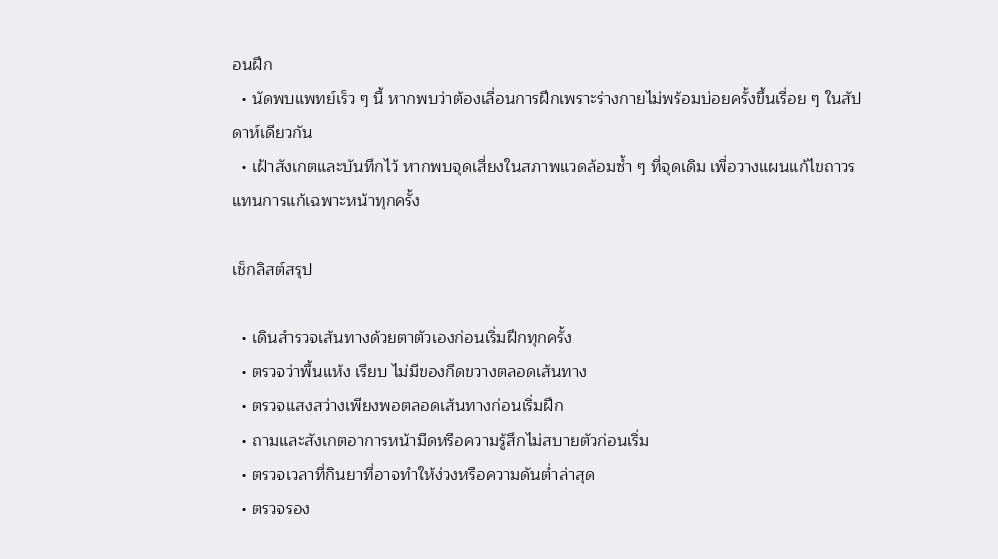อนฝึก
  • นัดพบแพทย์เร็ว ๆ นี้ หากพบว่าต้องเลื่อนการฝึกเพราะร่างกายไม่พร้อมบ่อยครั้งขึ้นเรื่อย ๆ ในสัปดาห์เดียวกัน
  • เฝ้าสังเกตและบันทึกไว้ หากพบจุดเสี่ยงในสภาพแวดล้อมซ้ำ ๆ ที่จุดเดิม เพื่อวางแผนแก้ไขถาวรแทนการแก้เฉพาะหน้าทุกครั้ง

เช็กลิสต์สรุป

  • เดินสำรวจเส้นทางด้วยตาตัวเองก่อนเริ่มฝึกทุกครั้ง
  • ตรวจว่าพื้นแห้ง เรียบ ไม่มีของกีดขวางตลอดเส้นทาง
  • ตรวจแสงสว่างเพียงพอตลอดเส้นทางก่อนเริ่มฝึก
  • ถามและสังเกตอาการหน้ามืดหรือความรู้สึกไม่สบายตัวก่อนเริ่ม
  • ตรวจเวลาที่กินยาที่อาจทำให้ง่วงหรือความดันต่ำล่าสุด
  • ตรวจรอง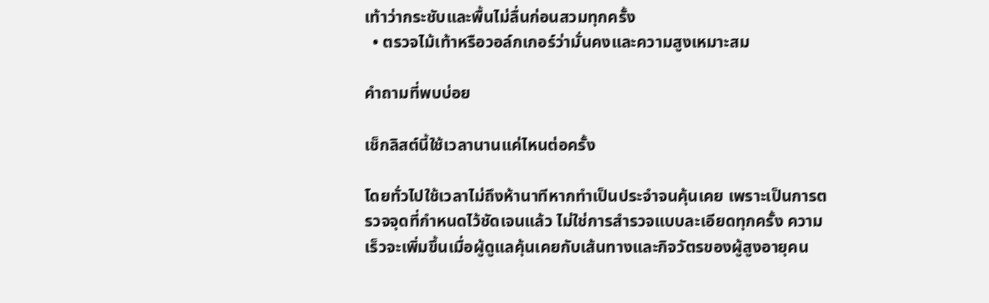เท้าว่ากระชับและพื้นไม่ลื่นก่อนสวมทุกครั้ง
  • ตรวจไม้เท้าหรือวอล์กเกอร์ว่ามั่นคงและความสูงเหมาะสม

คำถามที่พบบ่อย

เช็กลิสต์นี้ใช้เวลานานแค่ไหนต่อครั้ง

โดยทั่วไปใช้เวลาไม่ถึงห้านาทีหากทำเป็นประจำจนคุ้นเคย เพราะเป็นการตรวจจุดที่กำหนดไว้ชัดเจนแล้ว ไม่ใช่การสำรวจแบบละเอียดทุกครั้ง ความเร็วจะเพิ่มขึ้นเมื่อผู้ดูแลคุ้นเคยกับเส้นทางและกิจวัตรของผู้สูงอายุคน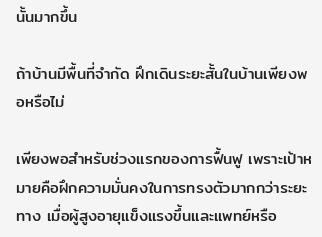นั้นมากขึ้น

ถ้าบ้านมีพื้นที่จำกัด ฝึกเดินระยะสั้นในบ้านเพียงพอหรือไม่

เพียงพอสำหรับช่วงแรกของการฟื้นฟู เพราะเป้าหมายคือฝึกความมั่นคงในการทรงตัวมากกว่าระยะทาง เมื่อผู้สูงอายุแข็งแรงขึ้นและแพทย์หรือ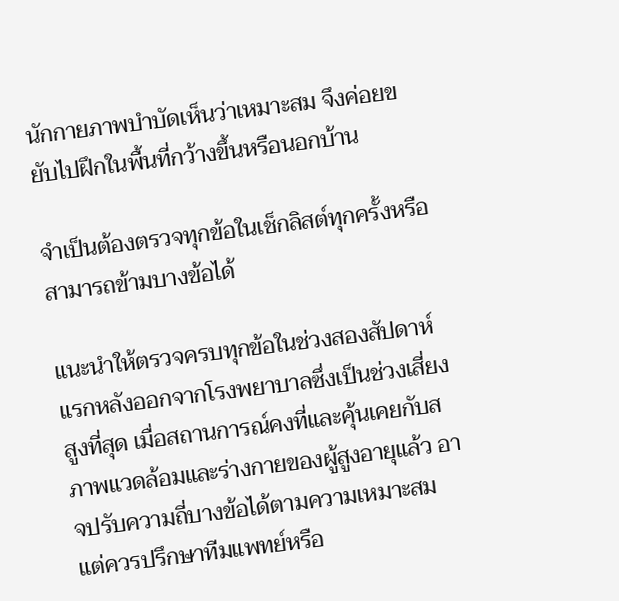นักกายภาพบำบัดเห็นว่าเหมาะสม จึงค่อยขยับไปฝึกในพื้นที่กว้างขึ้นหรือนอกบ้าน

จำเป็นต้องตรวจทุกข้อในเช็กลิสต์ทุกครั้งหรือสามารถข้ามบางข้อได้

แนะนำให้ตรวจครบทุกข้อในช่วงสองสัปดาห์แรกหลังออกจากโรงพยาบาลซึ่งเป็นช่วงเสี่ยงสูงที่สุด เมื่อสถานการณ์คงที่และคุ้นเคยกับสภาพแวดล้อมและร่างกายของผู้สูงอายุแล้ว อาจปรับความถี่บางข้อได้ตามความเหมาะสม แต่ควรปรึกษาทีมแพทย์หรือ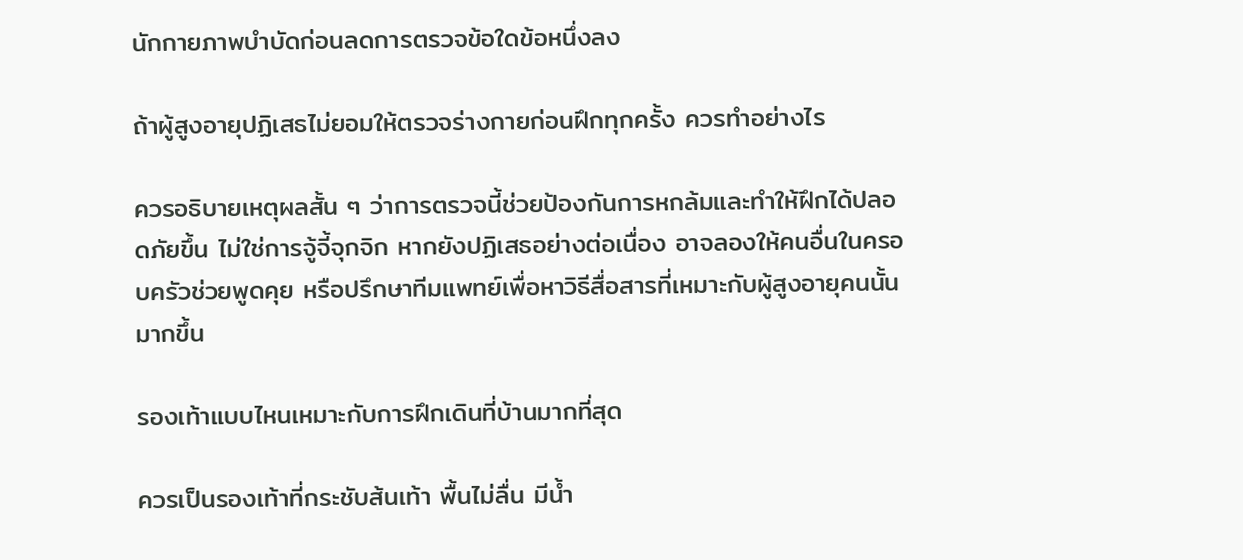นักกายภาพบำบัดก่อนลดการตรวจข้อใดข้อหนึ่งลง

ถ้าผู้สูงอายุปฏิเสธไม่ยอมให้ตรวจร่างกายก่อนฝึกทุกครั้ง ควรทำอย่างไร

ควรอธิบายเหตุผลสั้น ๆ ว่าการตรวจนี้ช่วยป้องกันการหกล้มและทำให้ฝึกได้ปลอดภัยขึ้น ไม่ใช่การจู้จี้จุกจิก หากยังปฏิเสธอย่างต่อเนื่อง อาจลองให้คนอื่นในครอบครัวช่วยพูดคุย หรือปรึกษาทีมแพทย์เพื่อหาวิธีสื่อสารที่เหมาะกับผู้สูงอายุคนนั้นมากขึ้น

รองเท้าแบบไหนเหมาะกับการฝึกเดินที่บ้านมากที่สุด

ควรเป็นรองเท้าที่กระชับส้นเท้า พื้นไม่ลื่น มีน้ำ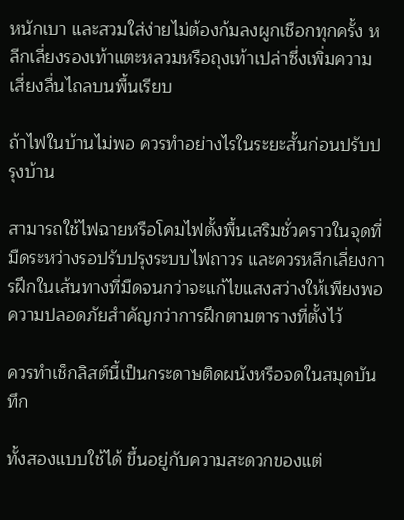หนักเบา และสวมใส่ง่ายไม่ต้องก้มลงผูกเชือกทุกครั้ง หลีกเลี่ยงรองเท้าแตะหลวมหรือถุงเท้าเปล่าซึ่งเพิ่มความเสี่ยงลื่นไถลบนพื้นเรียบ

ถ้าไฟในบ้านไม่พอ ควรทำอย่างไรในระยะสั้นก่อนปรับปรุงบ้าน

สามารถใช้ไฟฉายหรือโคมไฟตั้งพื้นเสริมชั่วคราวในจุดที่มืดระหว่างรอปรับปรุงระบบไฟถาวร และควรหลีกเลี่ยงการฝึกในเส้นทางที่มืดจนกว่าจะแก้ไขแสงสว่างให้เพียงพอ ความปลอดภัยสำคัญกว่าการฝึกตามตารางที่ตั้งไว้

ควรทำเช็กลิสต์นี้เป็นกระดาษติดผนังหรือจดในสมุดบันทึก

ทั้งสองแบบใช้ได้ ขึ้นอยู่กับความสะดวกของแต่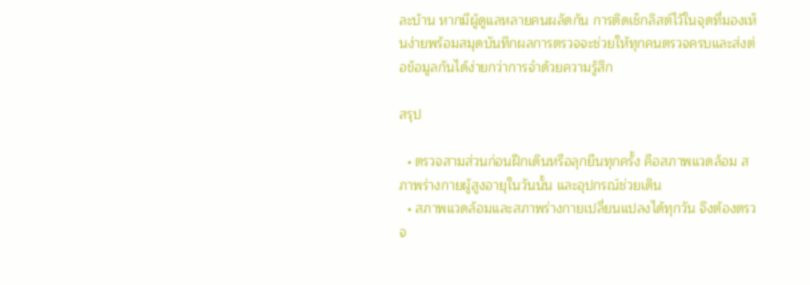ละบ้าน หากมีผู้ดูแลหลายคนผลัดกัน การติดเช็กลิสต์ไว้ในจุดที่มองเห็นง่ายพร้อมสมุดบันทึกผลการตรวจจะช่วยให้ทุกคนตรวจครบและส่งต่อข้อมูลกันได้ง่ายกว่าการจำด้วยความรู้สึก

สรุป

  • ตรวจสามส่วนก่อนฝึกเดินหรือลุกยืนทุกครั้ง คือสภาพแวดล้อม สภาพร่างกายผู้สูงอายุในวันนั้น และอุปกรณ์ช่วยเดิน
  • สภาพแวดล้อมและสภาพร่างกายเปลี่ยนแปลงได้ทุกวัน จึงต้องตรวจ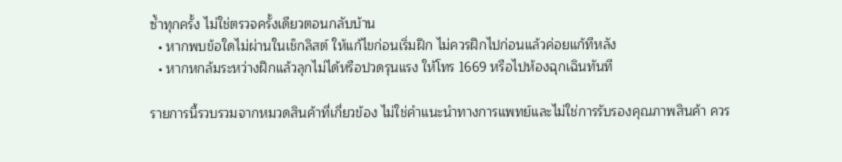ซ้ำทุกครั้ง ไม่ใช่ตรวจครั้งเดียวตอนกลับบ้าน
  • หากพบข้อใดไม่ผ่านในเช็กลิสต์ ให้แก้ไขก่อนเริ่มฝึก ไม่ควรฝึกไปก่อนแล้วค่อยแก้ทีหลัง
  • หากหกล้มระหว่างฝึกแล้วลุกไม่ได้หรือปวดรุนแรง ให้โทร 1669 หรือไปห้องฉุกเฉินทันที

รายการนี้รวบรวมจากหมวดสินค้าที่เกี่ยวข้อง ไม่ใช่คำแนะนำทางการแพทย์และไม่ใช่การรับรองคุณภาพสินค้า ควร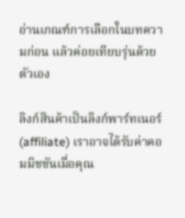อ่านเกณฑ์การเลือกในบทความก่อน แล้วค่อยเทียบรุ่นด้วยตัวเอง

ลิงก์สินค้าเป็นลิงก์พาร์ทเนอร์ (affiliate) เราอาจได้รับค่าคอมมิชชันเมื่อคุณ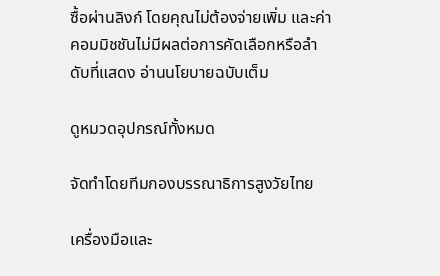ซื้อผ่านลิงก์ โดยคุณไม่ต้องจ่ายเพิ่ม และค่าคอมมิชชันไม่มีผลต่อการคัดเลือกหรือลำดับที่แสดง อ่านนโยบายฉบับเต็ม

ดูหมวดอุปกรณ์ทั้งหมด

จัดทำโดยทีมกองบรรณาธิการสูงวัยไทย

เครื่องมือและ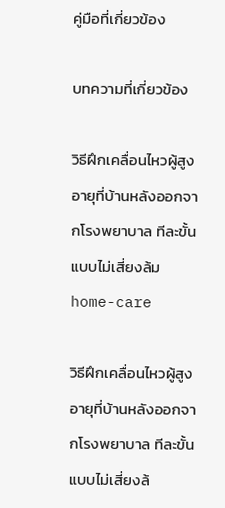คู่มือที่เกี่ยวข้อง

บทความที่เกี่ยวข้อง

วิธีฝึกเคลื่อนไหวผู้สูงอายุที่บ้านหลังออกจากโรงพยาบาล ทีละขั้นแบบไม่เสี่ยงล้ม
home-care

วิธีฝึกเคลื่อนไหวผู้สูงอายุที่บ้านหลังออกจากโรงพยาบาล ทีละขั้นแบบไม่เสี่ยงล้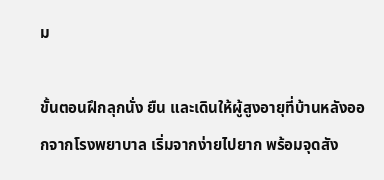ม

ขั้นตอนฝึกลุกนั่ง ยืน และเดินให้ผู้สูงอายุที่บ้านหลังออกจากโรงพยาบาล เริ่มจากง่ายไปยาก พร้อมจุดสัง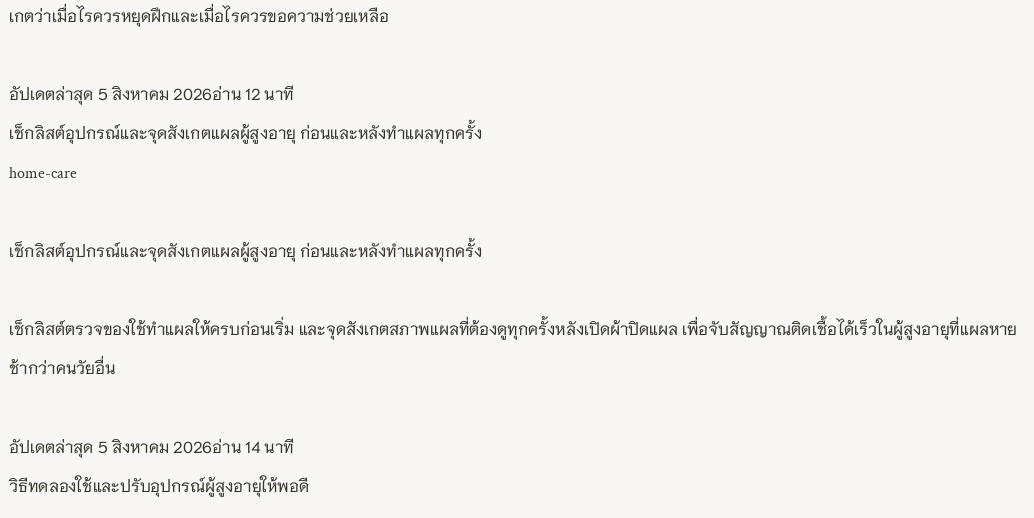เกตว่าเมื่อไรควรหยุดฝึกและเมื่อไรควรขอความช่วยเหลือ

อัปเดตล่าสุด 5 สิงหาคม 2026อ่าน 12 นาที
เช็กลิสต์อุปกรณ์และจุดสังเกตแผลผู้สูงอายุ ก่อนและหลังทำแผลทุกครั้ง
home-care

เช็กลิสต์อุปกรณ์และจุดสังเกตแผลผู้สูงอายุ ก่อนและหลังทำแผลทุกครั้ง

เช็กลิสต์ตรวจของใช้ทำแผลให้ครบก่อนเริ่ม และจุดสังเกตสภาพแผลที่ต้องดูทุกครั้งหลังเปิดผ้าปิดแผล เพื่อจับสัญญาณติดเชื้อได้เร็วในผู้สูงอายุที่แผลหายช้ากว่าคนวัยอื่น

อัปเดตล่าสุด 5 สิงหาคม 2026อ่าน 14 นาที
วิธีทดลองใช้และปรับอุปกรณ์ผู้สูงอายุให้พอดี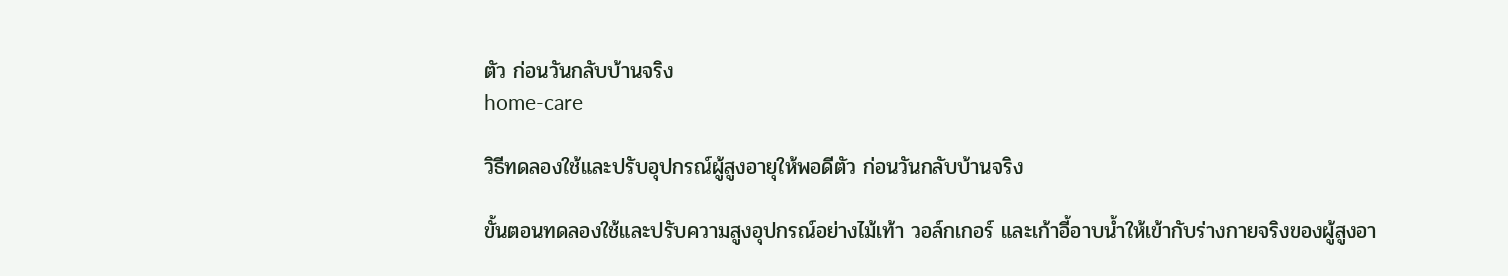ตัว ก่อนวันกลับบ้านจริง
home-care

วิธีทดลองใช้และปรับอุปกรณ์ผู้สูงอายุให้พอดีตัว ก่อนวันกลับบ้านจริง

ขั้นตอนทดลองใช้และปรับความสูงอุปกรณ์อย่างไม้เท้า วอล์กเกอร์ และเก้าอี้อาบน้ำให้เข้ากับร่างกายจริงของผู้สูงอา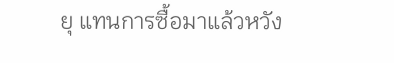ยุ แทนการซื้อมาแล้วหวัง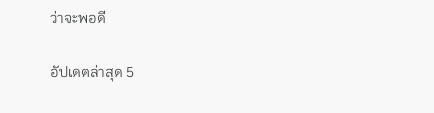ว่าจะพอดี

อัปเดตล่าสุด 5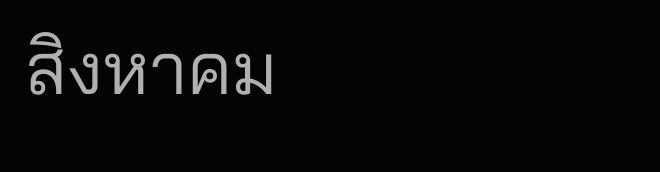สิงหาคม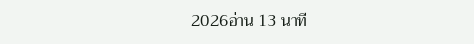2026อ่าน 13 นาที